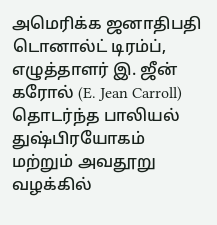அமெரிக்க ஜனாதிபதி டொனால்ட் டிரம்ப், எழுத்தாளர் இ. ஜீன் கரோல் (E. Jean Carroll) தொடர்ந்த பாலியல் துஷ்பிரயோகம் மற்றும் அவதூறு வழக்கில்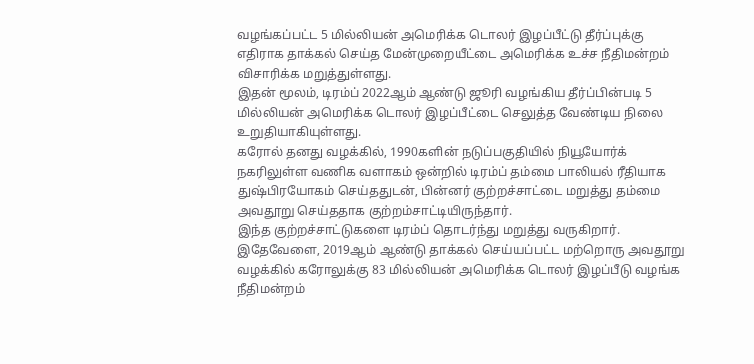வழங்கப்பட்ட 5 மில்லியன் அமெரிக்க டொலர் இழப்பீட்டு தீர்ப்புக்கு எதிராக தாக்கல் செய்த மேன்முறையீட்டை அமெரிக்க உச்ச நீதிமன்றம் விசாரிக்க மறுத்துள்ளது.
இதன் மூலம், டிரம்ப் 2022ஆம் ஆண்டு ஜூரி வழங்கிய தீர்ப்பின்படி 5 மில்லியன் அமெரிக்க டொலர் இழப்பீட்டை செலுத்த வேண்டிய நிலை உறுதியாகியுள்ளது.
கரோல் தனது வழக்கில், 1990களின் நடுப்பகுதியில் நியூயோர்க் நகரிலுள்ள வணிக வளாகம் ஒன்றில் டிரம்ப் தம்மை பாலியல் ரீதியாக துஷ்பிரயோகம் செய்ததுடன், பின்னர் குற்றச்சாட்டை மறுத்து தம்மை அவதூறு செய்ததாக குற்றம்சாட்டியிருந்தார்.
இந்த குற்றச்சாட்டுகளை டிரம்ப் தொடர்ந்து மறுத்து வருகிறார்.
இதேவேளை, 2019ஆம் ஆண்டு தாக்கல் செய்யப்பட்ட மற்றொரு அவதூறு வழக்கில் கரோலுக்கு 83 மில்லியன் அமெரிக்க டொலர் இழப்பீடு வழங்க நீதிமன்றம்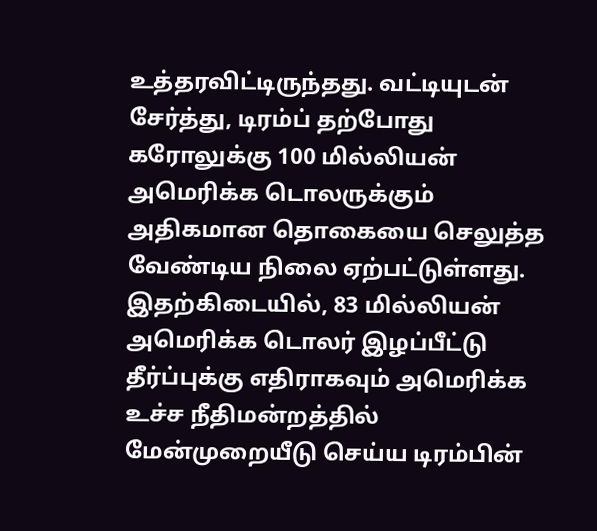உத்தரவிட்டிருந்தது. வட்டியுடன் சேர்த்து, டிரம்ப் தற்போது கரோலுக்கு 100 மில்லியன் அமெரிக்க டொலருக்கும் அதிகமான தொகையை செலுத்த வேண்டிய நிலை ஏற்பட்டுள்ளது.
இதற்கிடையில், 83 மில்லியன் அமெரிக்க டொலர் இழப்பீட்டு தீர்ப்புக்கு எதிராகவும் அமெரிக்க உச்ச நீதிமன்றத்தில் மேன்முறையீடு செய்ய டிரம்பின்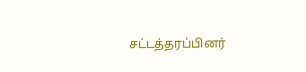சட்டத்தரப்பினர்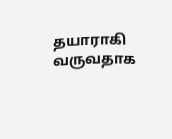தயாராகி வருவதாக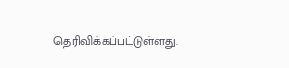தெரிவிக்கப்பட்டுள்ளது.